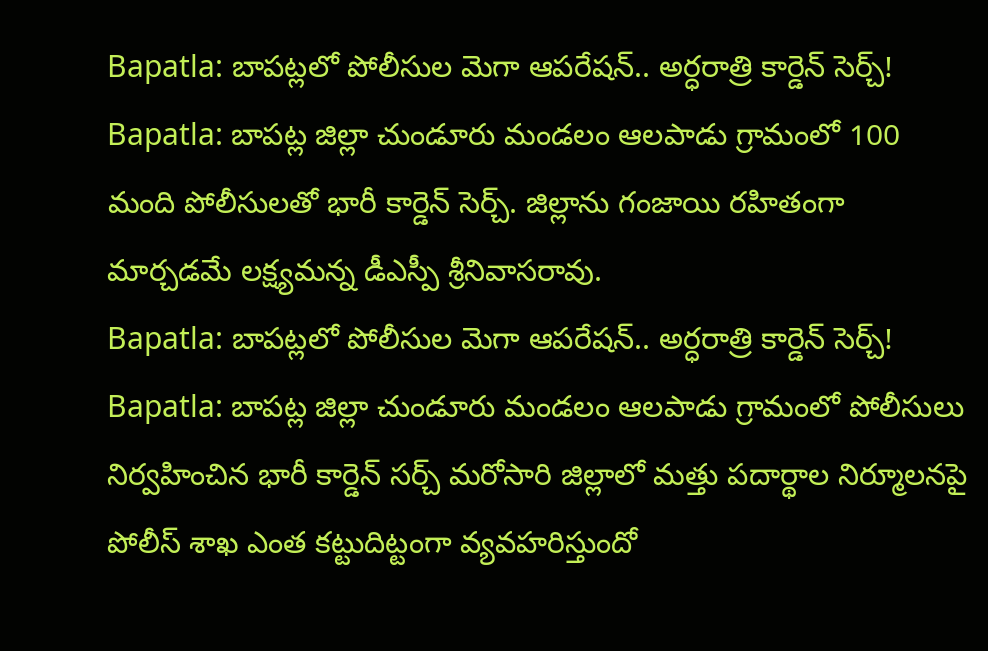Bapatla: బాపట్లలో పోలీసుల మెగా ఆపరేషన్.. అర్ధరాత్రి కార్డెన్ సెర్చ్!
Bapatla: బాపట్ల జిల్లా చుండూరు మండలం ఆలపాడు గ్రామంలో 100 మంది పోలీసులతో భారీ కార్డెన్ సెర్చ్. జిల్లాను గంజాయి రహితంగా మార్చడమే లక్ష్యమన్న డీఎస్పీ శ్రీనివాసరావు.
Bapatla: బాపట్లలో పోలీసుల మెగా ఆపరేషన్.. అర్ధరాత్రి కార్డెన్ సెర్చ్!
Bapatla: బాపట్ల జిల్లా చుండూరు మండలం ఆలపాడు గ్రామంలో పోలీసులు నిర్వహించిన భారీ కార్డెన్ సర్చ్ మరోసారి జిల్లాలో మత్తు పదార్థాల నిర్మూలనపై పోలీస్ శాఖ ఎంత కట్టుదిట్టంగా వ్యవహరిస్తుందో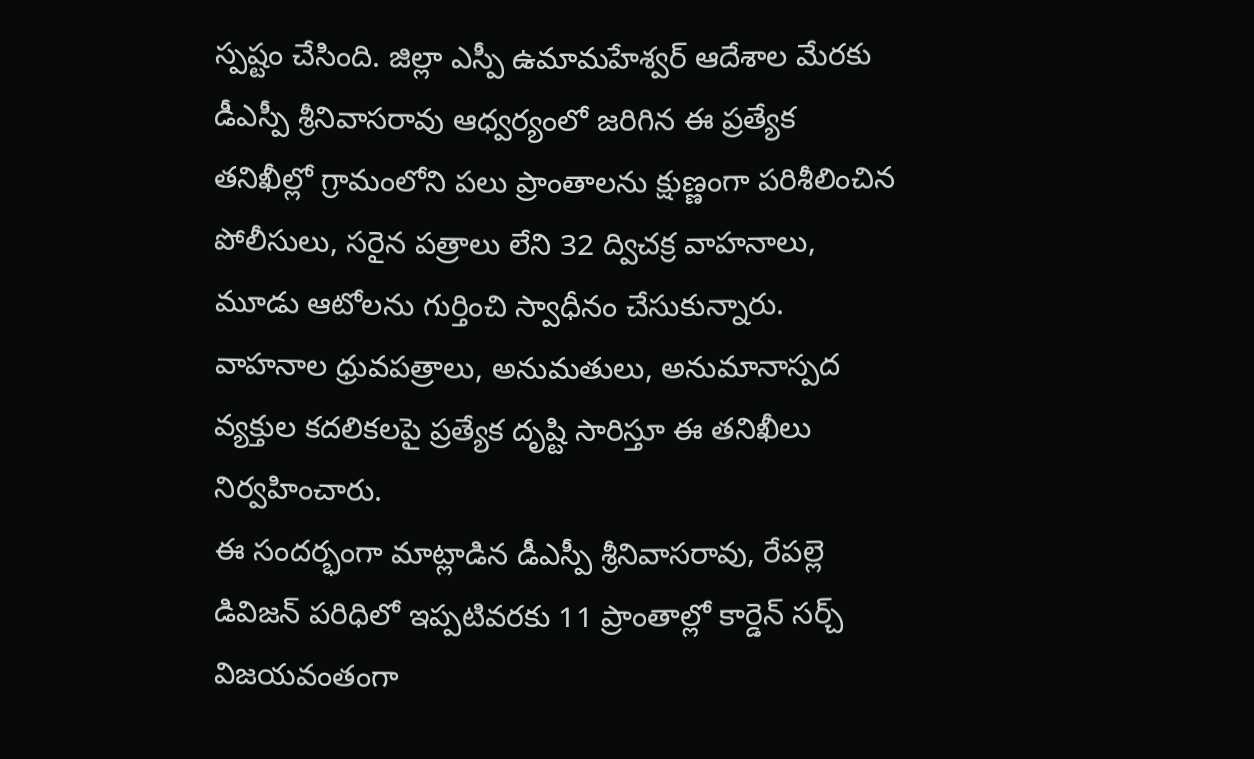స్పష్టం చేసింది. జిల్లా ఎస్పీ ఉమామహేశ్వర్ ఆదేశాల మేరకు డీఎస్పీ శ్రీనివాసరావు ఆధ్వర్యంలో జరిగిన ఈ ప్రత్యేక తనిఖీల్లో గ్రామంలోని పలు ప్రాంతాలను క్షుణ్ణంగా పరిశీలించిన పోలీసులు, సరైన పత్రాలు లేని 32 ద్విచక్ర వాహనాలు, మూడు ఆటోలను గుర్తించి స్వాధీనం చేసుకున్నారు. వాహనాల ధ్రువపత్రాలు, అనుమతులు, అనుమానాస్పద వ్యక్తుల కదలికలపై ప్రత్యేక దృష్టి సారిస్తూ ఈ తనిఖీలు నిర్వహించారు.
ఈ సందర్భంగా మాట్లాడిన డీఎస్పీ శ్రీనివాసరావు, రేపల్లె డివిజన్ పరిధిలో ఇప్పటివరకు 11 ప్రాంతాల్లో కార్డెన్ సర్చ్ విజయవంతంగా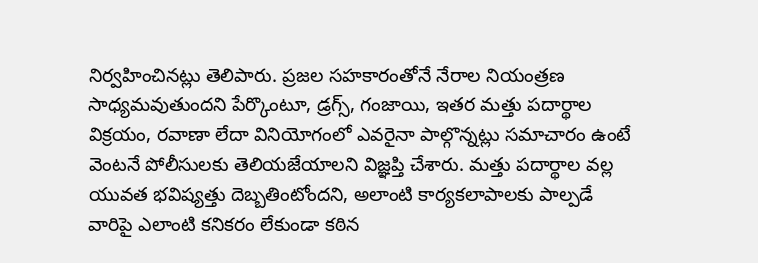నిర్వహించినట్లు తెలిపారు. ప్రజల సహకారంతోనే నేరాల నియంత్రణ సాధ్యమవుతుందని పేర్కొంటూ, డ్రగ్స్, గంజాయి, ఇతర మత్తు పదార్థాల విక్రయం, రవాణా లేదా వినియోగంలో ఎవరైనా పాల్గొన్నట్లు సమాచారం ఉంటే వెంటనే పోలీసులకు తెలియజేయాలని విజ్ఞప్తి చేశారు. మత్తు పదార్థాల వల్ల యువత భవిష్యత్తు దెబ్బతింటోందని, అలాంటి కార్యకలాపాలకు పాల్పడే వారిపై ఎలాంటి కనికరం లేకుండా కఠిన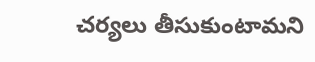చర్యలు తీసుకుంటామని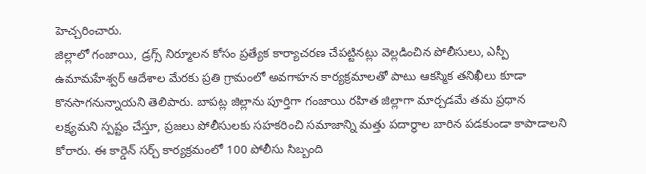హెచ్చరించారు.
జిల్లాలో గంజాయి, డ్రగ్స్ నిర్మూలన కోసం ప్రత్యేక కార్యాచరణ చేపట్టినట్లు వెల్లడించిన పోలీసులు, ఎస్పీ ఉమామహేశ్వర్ ఆదేశాల మేరకు ప్రతి గ్రామంలో అవగాహన కార్యక్రమాలతో పాటు ఆకస్మిక తనిఖీలు కూడా కొనసాగనున్నాయని తెలిపారు. బాపట్ల జిల్లాను పూర్తిగా గంజాయి రహిత జిల్లాగా మార్చడమే తమ ప్రధాన లక్ష్యమని స్పష్టం చేస్తూ, ప్రజలు పోలీసులకు సహకరించి సమాజాన్ని మత్తు పదార్థాల బారిన పడకుండా కాపాడాలని కోరారు. ఈ కార్డెన్ సర్చ్ కార్యక్రమంలో 100 పోలీసు సిబ్బంది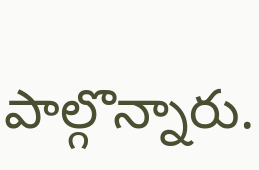పాల్గొన్నారు.